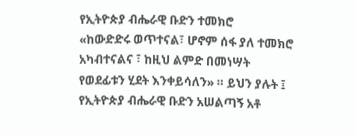የኢትዮጵያ ብሔራዊ ቡድን ተመክሮ
«ከውድድሩ ወጥተናል፣ ሆኖም ሰፋ ያለ ተመክሮ አካብተናልና ፣ ከዚህ ልምድ በመነሣት የወደፊቱን ሂደት እንቀይሳለን» ። ይህን ያሉት ፤ የኢትዮጵያ ብሔራዊ ቡድን አሠልጣኝ አቶ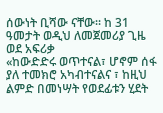ሰውነት ቢሻው ናቸው። ከ 31 ዓመታት ወዲህ ለመጀመሪያ ጊዜ ወደ አፍሪቃ
«ከውድድሩ ወጥተናል፣ ሆኖም ሰፋ ያለ ተመክሮ አካብተናልና ፣ ከዚህ ልምድ በመነሣት የወደፊቱን ሂደት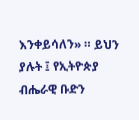እንቀይሳለን» ። ይህን ያሉት ፤ የኢትዮጵያ ብሔራዊ ቡድን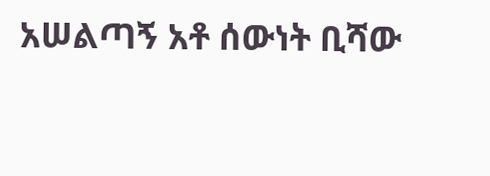አሠልጣኝ አቶ ሰውነት ቢሻው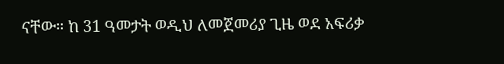ናቸው። ከ 31 ዓመታት ወዲህ ለመጀመሪያ ጊዜ ወደ አፍሪቃ